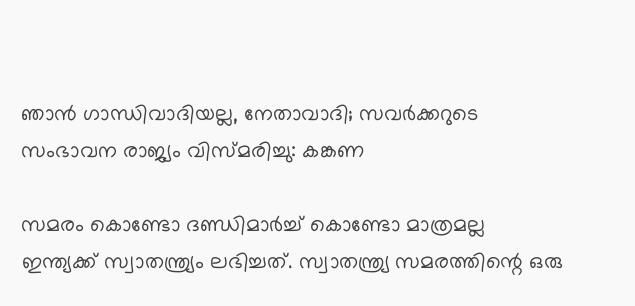ഞാൻ ഗാന്ധിവാദിയല്ല, നേതാവാദി; സവർക്കറുടെ സംഭാവന രാജ്യം വിസ്മരിച്ചു: കങ്കണ

സമരം കൊണ്ടോ ദണ്ഡിമാർച്ച് കൊണ്ടോ മാത്രമല്ല ഇന്ത്യക്ക് സ്വാതന്ത്ര്യം ലഭിച്ചത്. സ്വാതന്ത്ര്യ സമരത്തിന്റെ ഒരു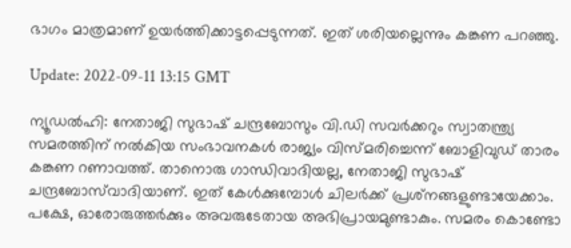ഭാഗം മാത്രമാണ് ഉയർത്തിക്കാട്ടപ്പെടുന്നത്. ഇത് ശരിയല്ലെന്നും കങ്കണ പറഞ്ഞു.

Update: 2022-09-11 13:15 GMT

ന്യൂഡൽഹി: നേതാജി സുഭാഷ് ചന്ദ്രബോസും വി.ഡി സവർക്കറും സ്വാതന്ത്ര്യ സമരത്തിന് നൽകിയ സംഭാവനകൾ രാജ്യം വിസ്മരിച്ചെന്ന് ബോളിവുഡ് താരം കങ്കണ റണാവത്ത്. താനൊരു ഗാന്ധിവാദിയല്ല, നേതാജി സുഭാഷ് ചന്ദ്രബോസ്‌വാദിയാണ്. ഇത് കേൾക്കുമ്പോൾ ചിലർക്ക് പ്രശ്‌നങ്ങളുണ്ടായേക്കാം. പക്ഷേ, ഓരോരുത്തർക്കും അവരുടേതായ അഭിപ്രായമുണ്ടാകും. സമരം കൊണ്ടോ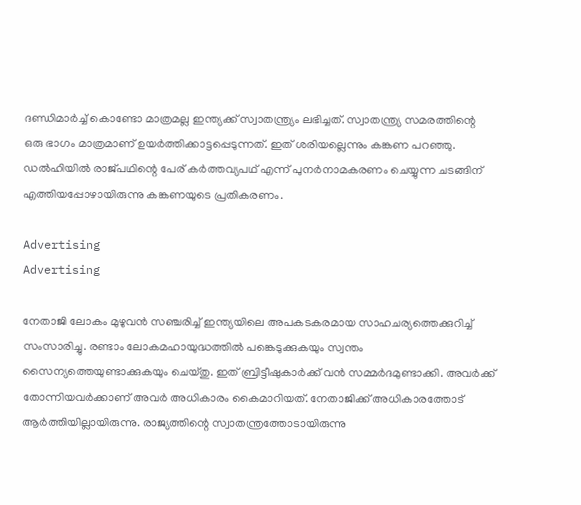ദണ്ഡിമാർച്ച് കൊണ്ടോ മാത്രമല്ല ഇന്ത്യക്ക് സ്വാതന്ത്ര്യം ലഭിച്ചത്. സ്വാതന്ത്ര്യ സമരത്തിന്റെ ഒരു ഭാഗം മാത്രമാണ് ഉയർത്തിക്കാട്ടപ്പെടുന്നത്. ഇത് ശരിയല്ലെന്നും കങ്കണ പറഞ്ഞു. ഡൽഹിയിൽ രാജ്പഥിന്റെ പേര് കർത്തവ്യപഥ് എന്ന് പുനർനാമകരണം ചെയ്യുന്ന ചടങ്ങിന് എത്തിയപ്പോഴായിരുന്നു കങ്കണയുടെ പ്രതികരണം.

Advertising
Advertising

നേതാജി ലോകം മുഴുവൻ സഞ്ചരിച്ച് ഇന്ത്യയിലെ അപകടകരമായ സാഹചര്യത്തെക്കുറിച്ച് സംസാരിച്ചു. രണ്ടാം ലോകമഹായുദ്ധത്തിൽ പങ്കെടുക്കുകയും സ്വന്തം സൈന്യത്തെയുണ്ടാക്കുകയും ചെയ്തു. ഇത് ബ്രിട്ടീഷുകാർക്ക് വൻ സമ്മർദമുണ്ടാക്കി. അവർക്ക് തോന്നിയവർക്കാണ് അവർ അധികാരം കൈമാറിയത്. നേതാജിക്ക് അധികാരത്തോട് ആർത്തിയില്ലായിരുന്നു. രാജ്യത്തിന്റെ സ്വാതന്ത്രത്തോടായിരുന്നു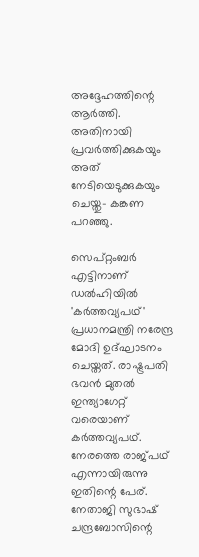അദ്ദേഹത്തിന്റെ ആർത്തി. അതിനായി പ്രവർത്തിക്കുകയും അത് നേടിയെടുക്കുകയും ചെയ്തു- കങ്കണ പറഞ്ഞു.

സെപ്റ്റംബർ എട്ടിനാണ് ഡൽഹിയിൽ 'കർത്തവ്യപഥ്' പ്രധാനമന്ത്രി നരേന്ദ്ര മോദി ഉദ്ഘാടനം ചെയ്തത്. രാഷ്ട്രപതി ഭവൻ മുതൽ ഇന്ത്യാഗേറ്റ് വരെയാണ് കർത്തവ്യപഥ്. നേരത്തെ രാജ്പഥ് എന്നായിരുന്നു ഇതിന്റെ പേര്. നേതാജി സുഭാഷ് ചന്ദ്രബോസിന്റെ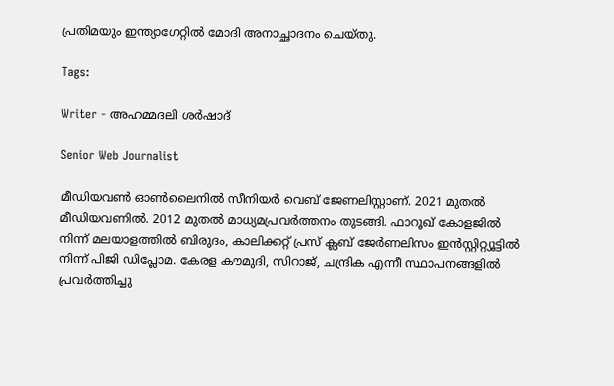പ്രതിമയും ഇന്ത്യാഗേറ്റിൽ മോദി അനാച്ഛാദനം ചെയ്തു.

Tags:

Writer - അഹമ്മദലി ശര്‍ഷാദ്

Senior Web Journalist

മീഡിയവൺ ഓൺലൈനിൽ സീനിയർ വെബ് ജേണലിസ്റ്റാണ്. 2021 മുതൽ മീഡിയവണിൽ. 2012 മുതൽ മാധ്യമപ്രവർത്തനം തുടങ്ങി. ഫാറൂഖ് കോളജിൽ നിന്ന് മലയാളത്തിൽ ബിരുദം, കാലിക്കറ്റ് പ്രസ് ക്ലബ് ജേർണലിസം ഇൻസ്റ്റിറ്റ്യൂട്ടിൽ നിന്ന് പിജി ഡിപ്ലോമ. കേരള കൗമുദി, സിറാജ്, ചന്ദ്രിക എന്നീ സ്ഥാപനങ്ങളിൽ പ്രവർത്തിച്ചു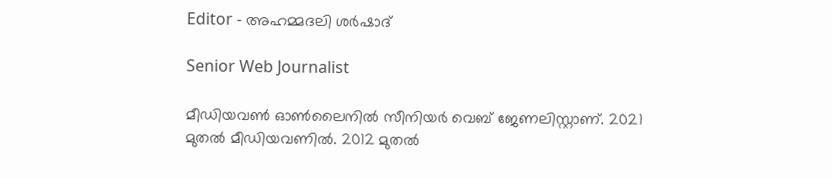Editor - അഹമ്മദലി ശര്‍ഷാദ്

Senior Web Journalist

മീഡിയവൺ ഓൺലൈനിൽ സീനിയർ വെബ് ജേണലിസ്റ്റാണ്. 2021 മുതൽ മീഡിയവണിൽ. 2012 മുതൽ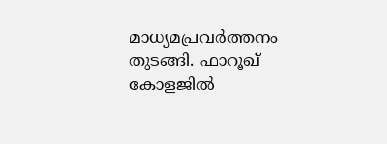മാധ്യമപ്രവർത്തനം തുടങ്ങി. ഫാറൂഖ് കോളജിൽ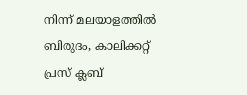നിന്ന് മലയാളത്തിൽ ബിരുദം, കാലിക്കറ്റ് പ്രസ് ക്ലബ്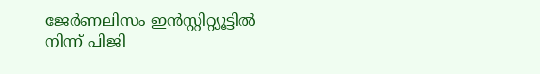ജേർണലിസം ഇൻസ്റ്റിറ്റ്യൂട്ടിൽ നിന്ന് പിജി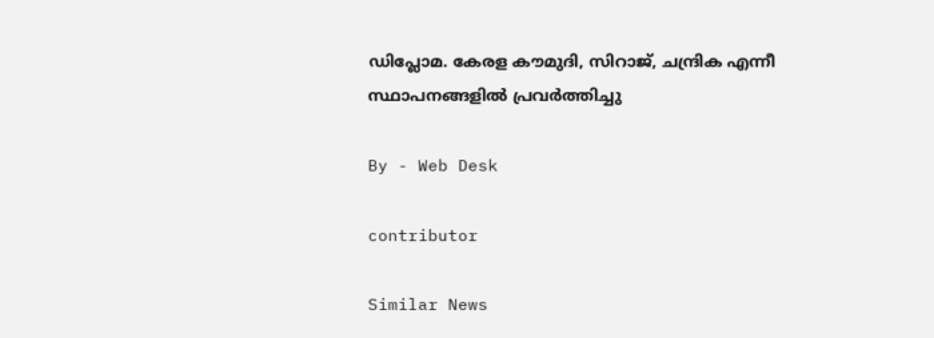ഡിപ്ലോമ. കേരള കൗമുദി, സിറാജ്, ചന്ദ്രിക എന്നീ സ്ഥാപനങ്ങളിൽ പ്രവർത്തിച്ചു

By - Web Desk

contributor

Similar News